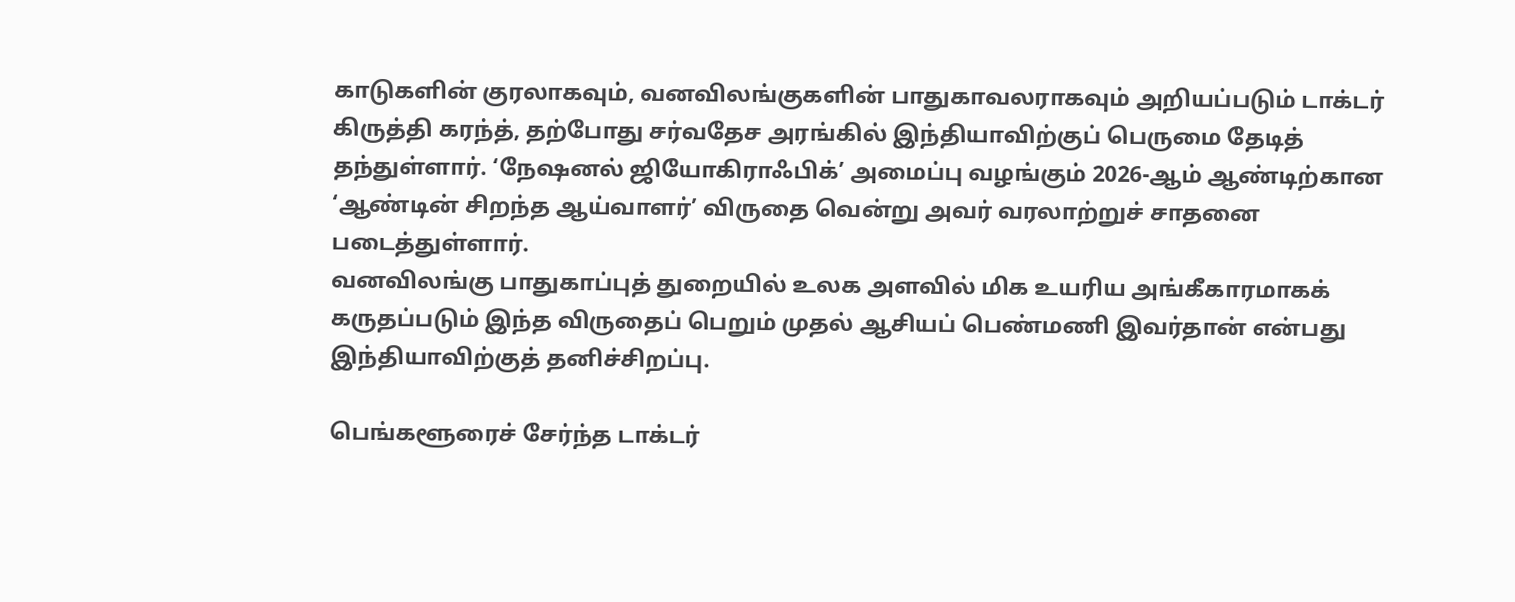காடுகளின் குரலாகவும், வனவிலங்குகளின் பாதுகாவலராகவும் அறியப்படும் டாக்டர் கிருத்தி கரந்த், தற்போது சர்வதேச அரங்கில் இந்தியாவிற்குப் பெருமை தேடித் தந்துள்ளார். ‘நேஷனல் ஜியோகிராஃபிக்’ அமைப்பு வழங்கும் 2026-ஆம் ஆண்டிற்கான ‘ஆண்டின் சிறந்த ஆய்வாளர்’ விருதை வென்று அவர் வரலாற்றுச் சாதனை படைத்துள்ளார்.
வனவிலங்கு பாதுகாப்புத் துறையில் உலக அளவில் மிக உயரிய அங்கீகாரமாகக் கருதப்படும் இந்த விருதைப் பெறும் முதல் ஆசியப் பெண்மணி இவர்தான் என்பது இந்தியாவிற்குத் தனிச்சிறப்பு.

பெங்களூரைச் சேர்ந்த டாக்டர்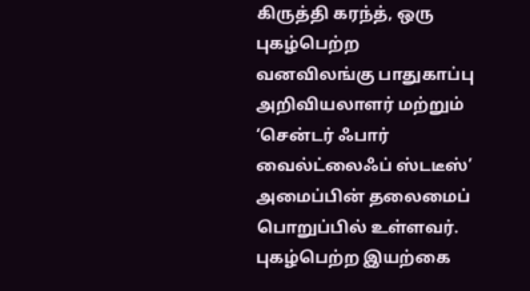கிருத்தி கரந்த், ஒரு புகழ்பெற்ற வனவிலங்கு பாதுகாப்பு அறிவியலாளர் மற்றும் ‘சென்டர் ஃபார் வைல்ட்லைஃப் ஸ்டடீஸ்’ அமைப்பின் தலைமைப் பொறுப்பில் உள்ளவர். புகழ்பெற்ற இயற்கை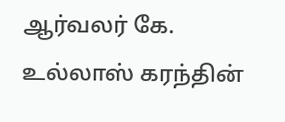ஆர்வலர் கே. உல்லாஸ் கரந்தின்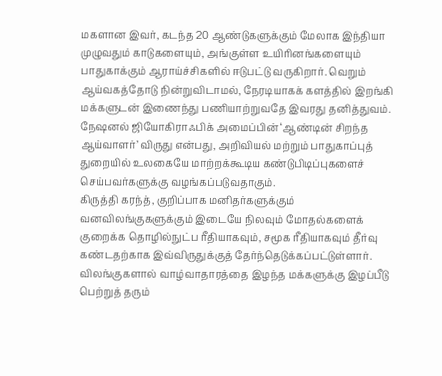மகளான இவர், கடந்த 20 ஆண்டுகளுக்கும் மேலாக இந்தியா முழுவதும் காடுகளையும், அங்குள்ள உயிரினங்களையும் பாதுகாக்கும் ஆராய்ச்சிகளில் ஈடுபட்டு வருகிறார். வெறும் ஆய்வகத்தோடு நின்றுவிடாமல், நேரடியாகக் களத்தில் இறங்கி மக்களுடன் இணைந்து பணியாற்றுவதே இவரது தனித்துவம்.
நேஷனல் ஜியோகிராஃபிக் அமைப்பின் ‘ஆண்டின் சிறந்த ஆய்வாளர்’ விருது என்பது, அறிவியல் மற்றும் பாதுகாப்புத் துறையில் உலகையே மாற்றக்கூடிய கண்டுபிடிப்புகளைச் செய்பவர்களுக்கு வழங்கப்படுவதாகும்.
கிருத்தி கரந்த், குறிப்பாக மனிதர்களுக்கும் வனவிலங்குகளுக்கும் இடையே நிலவும் மோதல்களைக் குறைக்க தொழில்நுட்ப ரீதியாகவும், சமூக ரீதியாகவும் தீர்வு கண்டதற்காக இவ்விருதுக்குத் தேர்ந்தெடுக்கப்பட்டுள்ளார். விலங்குகளால் வாழ்வாதாரத்தை இழந்த மக்களுக்கு இழப்பீடு பெற்றுத் தரும்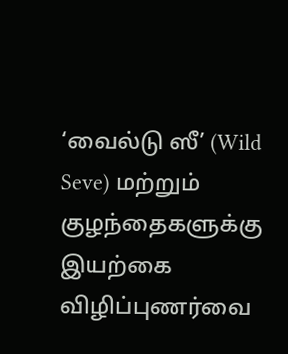‘வைல்டு ஸீ’ (Wild Seve) மற்றும் குழந்தைகளுக்கு இயற்கை விழிப்புணர்வை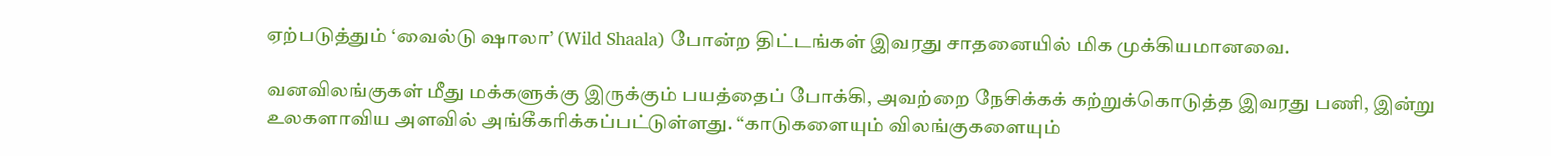ஏற்படுத்தும் ‘வைல்டு ஷாலா’ (Wild Shaala) போன்ற திட்டங்கள் இவரது சாதனையில் மிக முக்கியமானவை.

வனவிலங்குகள் மீது மக்களுக்கு இருக்கும் பயத்தைப் போக்கி, அவற்றை நேசிக்கக் கற்றுக்கொடுத்த இவரது பணி, இன்று உலகளாவிய அளவில் அங்கீகரிக்கப்பட்டுள்ளது. “காடுகளையும் விலங்குகளையும்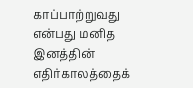காப்பாற்றுவது என்பது மனித இனத்தின் எதிர்காலத்தைக்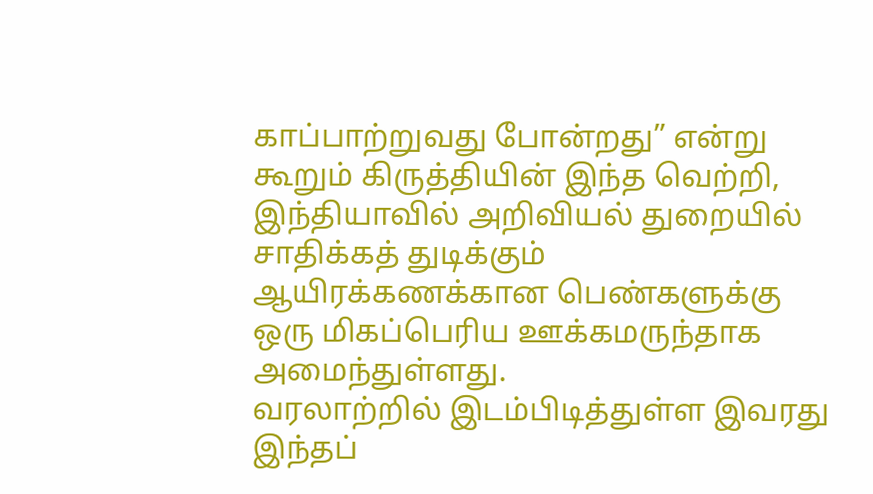காப்பாற்றுவது போன்றது” என்று கூறும் கிருத்தியின் இந்த வெற்றி, இந்தியாவில் அறிவியல் துறையில் சாதிக்கத் துடிக்கும் ஆயிரக்கணக்கான பெண்களுக்கு ஒரு மிகப்பெரிய ஊக்கமருந்தாக அமைந்துள்ளது.
வரலாற்றில் இடம்பிடித்துள்ள இவரது இந்தப்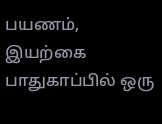பயணம், இயற்கை பாதுகாப்பில் ஒரு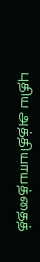புதிய அத்தியாயத்தைத்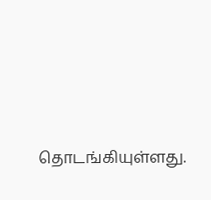தொடங்கியுள்ளது.